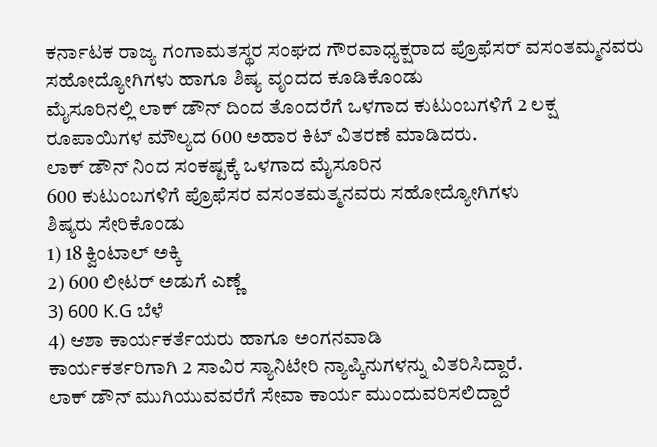ಕರ್ನಾಟಕ ರಾಜ್ಯ ಗಂಗಾಮತಸ್ಥರ ಸಂಘದ ಗೌರವಾಧ್ಯಕ್ಷರಾದ ಪ್ರೊಫೆಸರ್ ವಸಂತಮ್ಮನವರು ಸಹೋದ್ಯೋಗಿಗಳು ಹಾಗೂ ಶಿಷ್ಯ ವೃಂದದ ಕೂಡಿಕೊಂಡು
ಮೈಸೂರಿನಲ್ಲಿ ಲಾಕ್ ಡೌನ್ ದಿಂದ ತೊಂದರೆಗೆ ಒಳಗಾದ ಕುಟುಂಬಗಳಿಗೆ 2 ಲಕ್ಷ ರೂಪಾಯಿಗಳ ಮೌಲ್ಯದ 600 ಅಹಾರ ಕಿಟ್ ವಿತರಣೆ ಮಾಡಿದರು.
ಲಾಕ್ ಡೌನ್ ನಿಂದ ಸಂಕಷ್ಟಕ್ಕೆ ಒಳಗಾದ ಮೈಸೂರಿನ
600 ಕುಟುಂಬಗಳಿಗೆ ಪ್ರೊಫೆಸರ ವಸಂತಮತ್ಮನವರು ಸಹೋದ್ಯೋಗಿಗಳು
ಶಿಷ್ಯರು ಸೇರಿಕೊಂಡು
1) 18 ಕ್ವಿಂಟಾಲ್ ಅಕ್ಕಿ
2) 600 ಲೀಟರ್ ಅಡುಗೆ ಎಣ್ಣೆ
3) 600 K.G ಬೆಳೆ
4) ಆಶಾ ಕಾರ್ಯಕರ್ತೆಯರು ಹಾಗೂ ಅಂಗನವಾಡಿ
ಕಾರ್ಯಕರ್ತರಿಗಾಗಿ 2 ಸಾವಿರ ಸ್ಯಾನಿಟೇರಿ ನ್ಯಾಪ್ಕಿನುಗಳನ್ನು ವಿತರಿಸಿದ್ದಾರೆ.
ಲಾಕ್ ಡೌನ್ ಮುಗಿಯುವವರೆಗೆ ಸೇವಾ ಕಾರ್ಯ ಮುಂದುವರಿಸಲಿದ್ದಾರೆ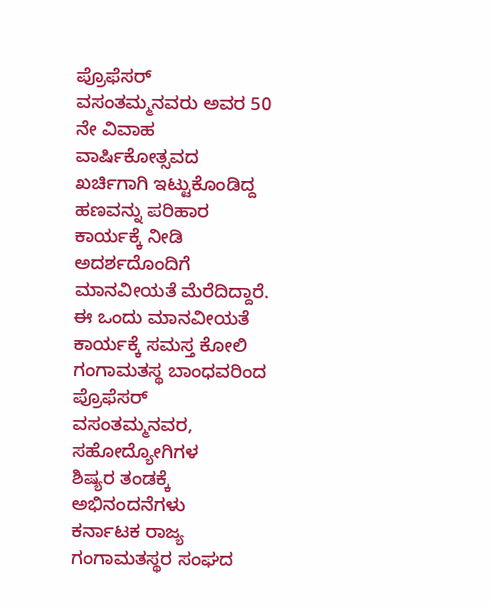ಪ್ರೊಫೆಸರ್ ವಸಂತಮ್ಮನವರು ಅವರ 50 ನೇ ವಿವಾಹ ವಾರ್ಷಿಕೋತ್ಸವದ ಖರ್ಚಿಗಾಗಿ ಇಟ್ಟುಕೊಂಡಿದ್ದ ಹಣವನ್ನು ಪರಿಹಾರ ಕಾರ್ಯಕ್ಕೆ ನೀಡಿ ಅದರ್ಶದೊಂದಿಗೆ ಮಾನವೀಯತೆ ಮೆರೆದಿದ್ದಾರೆ.
ಈ ಒಂದು ಮಾನವೀಯತೆ ಕಾರ್ಯಕ್ಕೆ ಸಮಸ್ತ ಕೋಲಿ ಗಂಗಾಮತಸ್ಥ ಬಾಂಧವರಿಂದ ಪ್ರೊಫೆಸರ್ ವಸಂತಮ್ಮನವರ, ಸಹೋದ್ಯೋಗಿಗಳ
ಶಿಷ್ಯರ ತಂಡಕ್ಕೆ
ಅಭಿನಂದನೆಗಳು
ಕರ್ನಾಟಕ ರಾಜ್ಯ ಗಂಗಾಮತಸ್ಥರ ಸಂಘದ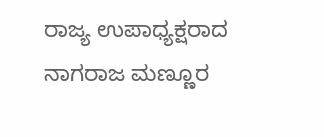ರಾಜ್ಯ ಉಪಾಧ್ಯಕ್ಷರಾದ
ನಾಗರಾಜ ಮಣ್ಣೂರ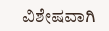ವಿಶೇಷವಾಗಿ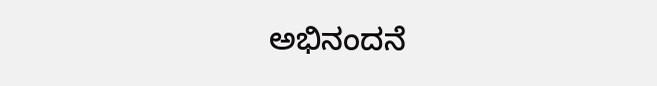ಅಭಿನಂದನೆ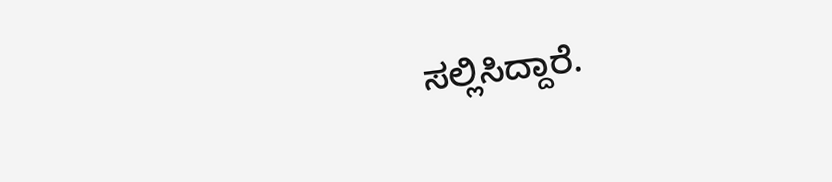ಸಲ್ಲಿಸಿದ್ದಾರೆ.